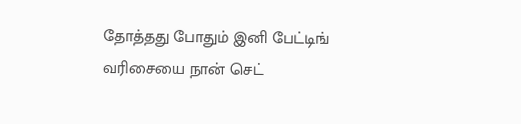தோத்தது போதும் இனி பேட்டிங் வரிசையை நான் செட்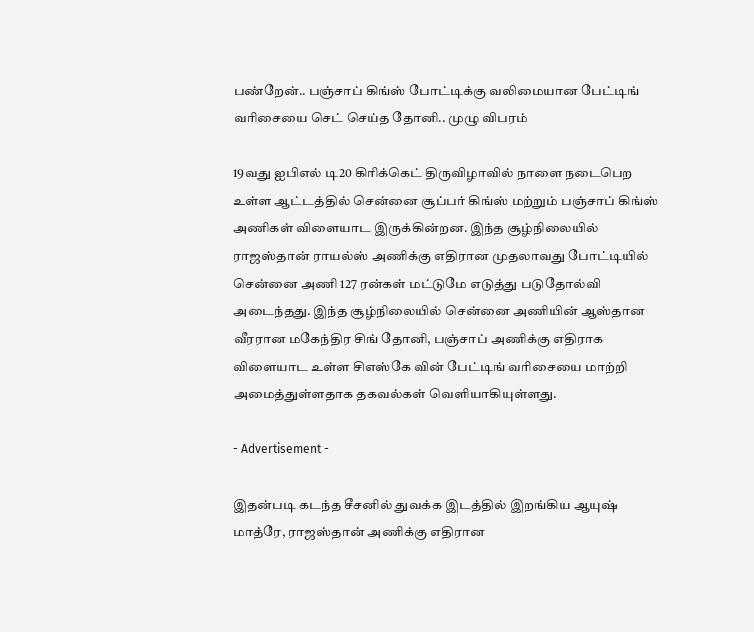பண்றேன்.. பஞ்சாப் கிங்ஸ் போட்டிக்கு வலிமையான பேட்டிங் வரிசையை செட் செய்த தோனி.. முழு விபரம்

19வது ஐபிஎல் டி20 கிரிக்கெட் திருவிழாவில் நாளை நடைபெற உள்ள ஆட்டத்தில் சென்னை சூப்பர் கிங்ஸ் மற்றும் பஞ்சாப் கிங்ஸ் அணிகள் விளையாட இருக்கின்றன. இந்த சூழ்நிலையில் ராஜஸ்தான் ராயல்ஸ் அணிக்கு எதிரான முதலாவது போட்டியில் சென்னை அணி 127 ரன்கள் மட்டுமே எடுத்து படுதோல்வி அடைந்தது. இந்த சூழ்நிலையில் சென்னை அணியின் ஆஸ்தான வீரரான மகேந்திர சிங் தோனி, பஞ்சாப் அணிக்கு எதிராக விளையாட உள்ள சிஎஸ்கே வின் பேட்டிங் வரிசையை மாற்றி அமைத்துள்ளதாக தகவல்கள் வெளியாகியுள்ளது.

- Advertisement -

இதன்படி கடந்த சீசனில் துவக்க இடத்தில் இறங்கிய ஆயுஷ் மாத்ரே, ராஜஸ்தான் அணிக்கு எதிரான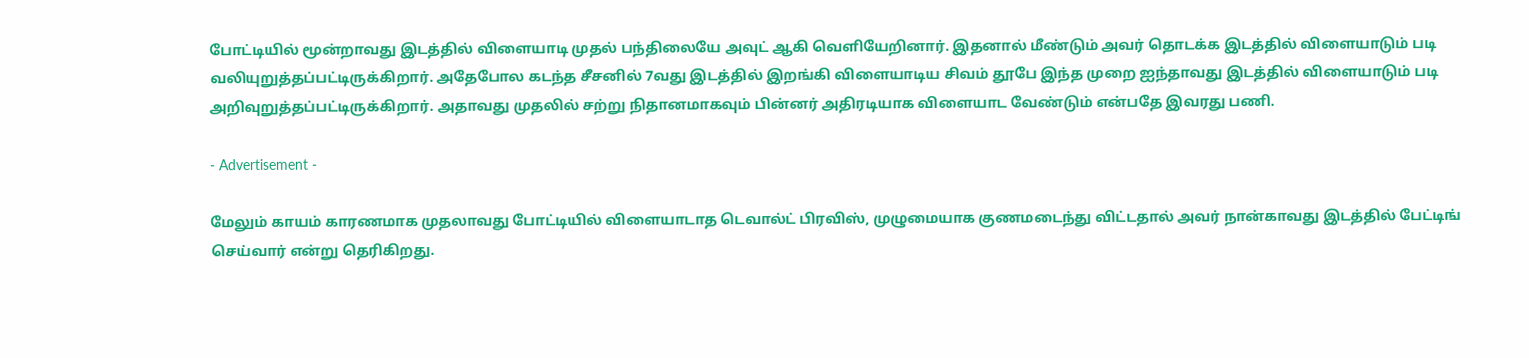போட்டியில் மூன்றாவது இடத்தில் விளையாடி முதல் பந்திலையே அவுட் ஆகி வெளியேறினார். இதனால் மீண்டும் அவர் தொடக்க இடத்தில் விளையாடும் படி வலியுறுத்தப்பட்டிருக்கிறார். அதேபோல கடந்த சீசனில் 7வது இடத்தில் இறங்கி விளையாடிய சிவம் தூபே இந்த முறை ஐந்தாவது இடத்தில் விளையாடும் படி அறிவுறுத்தப்பட்டிருக்கிறார். அதாவது முதலில் சற்று நிதானமாகவும் பின்னர் அதிரடியாக விளையாட வேண்டும் என்பதே இவரது பணி.

- Advertisement -

மேலும் காயம் காரணமாக முதலாவது போட்டியில் விளையாடாத டெவால்ட் பிரவிஸ், முழுமையாக குணமடைந்து விட்டதால் அவர் நான்காவது இடத்தில் பேட்டிங் செய்வார் என்று தெரிகிறது.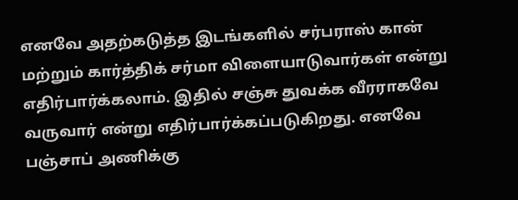எனவே அதற்கடுத்த இடங்களில் சர்பராஸ் கான் மற்றும் கார்த்திக் சர்மா விளையாடுவார்கள் என்று எதிர்பார்க்கலாம். இதில் சஞ்சு துவக்க வீரராகவே வருவார் என்று எதிர்பார்க்கப்படுகிறது. எனவே பஞ்சாப் அணிக்கு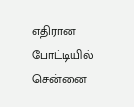எதிரான போட்டியில் சென்னை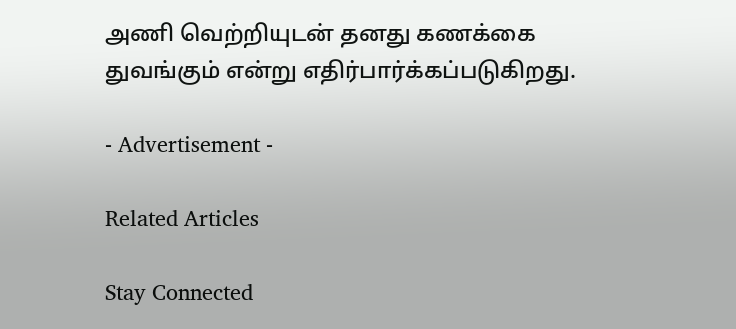அணி வெற்றியுடன் தனது கணக்கை துவங்கும் என்று எதிர்பார்க்கப்படுகிறது.

- Advertisement -

Related Articles

Stay Connected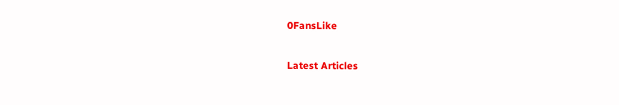0FansLike

Latest Articles